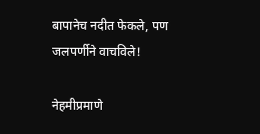बापानेच नदीत फेकले, पण जलपर्णीने वाचविले!

नेहमीप्रमाणे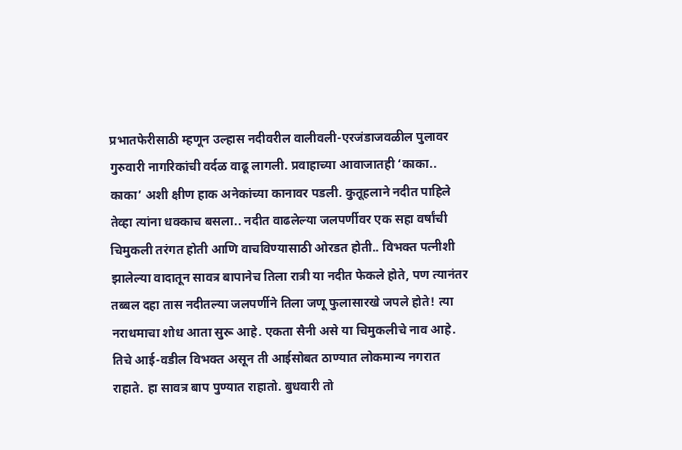प्रभातफेरीसाठी म्हणून उल्हास नदीवरील वालीवली-एरजंडाजवळील पुलावर गुरुवारी नागरिकांची वर्दळ वाढू लागली. प्रवाहाच्या आवाजातही ‘काका.. काका’ अशी क्षीण हाक अनेकांच्या कानावर पडली. कुतूहलाने नदीत पाहिले तेव्हा त्यांना धक्काच बसला.. नदीत वाढलेल्या जलपर्णीवर एक सहा वर्षांची चिमुकली तरंगत होती आणि वाचविण्यासाठी ओरडत होती.. विभक्त पत्नीशी झालेल्या वादातून सावत्र बापानेच तिला रात्री या नदीत फेकले होते, पण त्यानंतर तब्बल दहा तास नदीतल्या जलपर्णीने तिला जणू फुलासारखे जपले होते! त्या नराधमाचा शोध आता सुरू आहे. एकता सैनी असे या चिमुकलीचे नाव आहे. तिचे आई-वडील विभक्त असून ती आईसोबत ठाण्यात लोकमान्य नगरात राहाते. हा सावत्र बाप पुण्यात राहातो. बुधवारी तो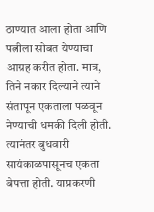ठाण्यात आला होता आणि पत्नीला सोबत येण्याचा आग्रह करीत होता. मात्र, तिने नकार दिल्याने त्याने संतापून एकताला पळवून नेण्याची धमकी दिली होती. त्यानंतर बुधवारी सायंकाळपासूनच एकता बेपत्ता होती. याप्रकरणी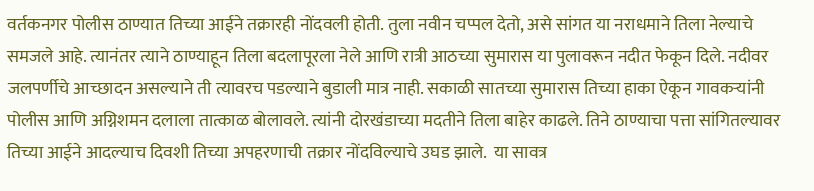वर्तकनगर पोलीस ठाण्यात तिच्या आईने तक्रारही नोंदवली होती. तुला नवीन चप्पल देतो, असे सांगत या नराधमाने तिला नेल्याचे समजले आहे. त्यानंतर त्याने ठाण्याहून तिला बदलापूरला नेले आणि रात्री आठच्या सुमारास या पुलावरून नदीत फेकून दिले. नदीवर जलपर्णीचे आच्छादन असल्याने ती त्यावरच पडल्याने बुडाली मात्र नाही. सकाळी सातच्या सुमारास तिच्या हाका ऐकून गावकऱ्यांनी पोलीस आणि अग्निशमन दलाला तात्काळ बोलावले. त्यांनी दोरखंडाच्या मदतीने तिला बाहेर काढले. तिने ठाण्याचा पत्ता सांगितल्यावर तिच्या आईने आदल्याच दिवशी तिच्या अपहरणाची तक्रार नोंदविल्याचे उघड झाले.  या सावत्र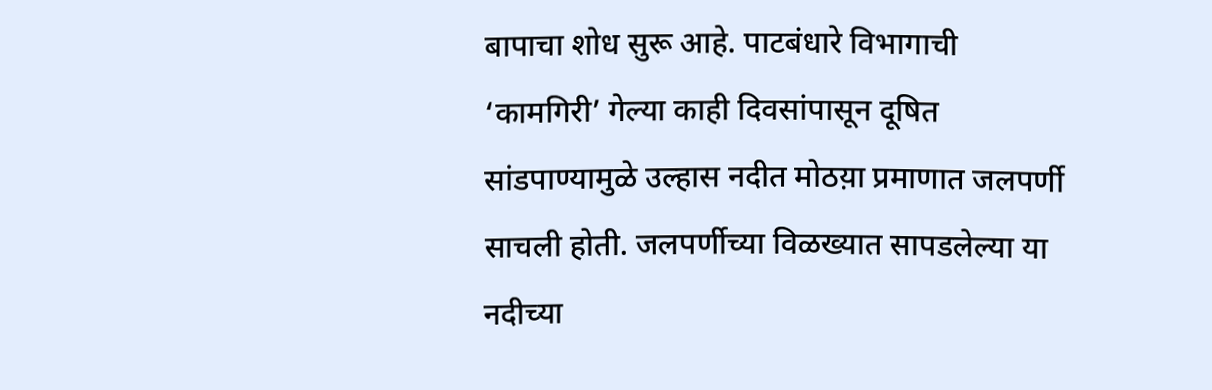बापाचा शोध सुरू आहे. पाटबंधारे विभागाची ‘कामगिरी’ गेल्या काही दिवसांपासून दूषित सांडपाण्यामुळे उल्हास नदीत मोठय़ा प्रमाणात जलपर्णी साचली होती. जलपर्णीच्या विळख्यात सापडलेल्या या नदीच्या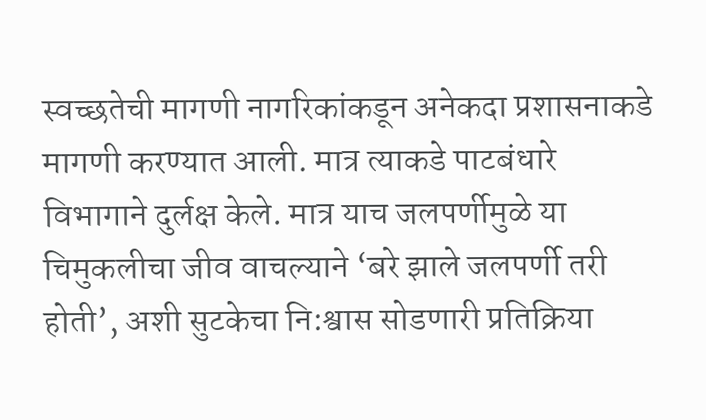स्वच्छतेची मागणी नागरिकांकडून अनेकदा प्रशासनाकडे मागणी करण्यात आली. मात्र त्याकडे पाटबंधारे विभागाने दुर्लक्ष केले. मात्र याच जलपर्णीमुळे या चिमुकलीचा जीव वाचल्याने ‘बरे झाले जलपर्णी तरी होती’, अशी सुटकेचा नि:श्वास सोडणारी प्रतिक्रिया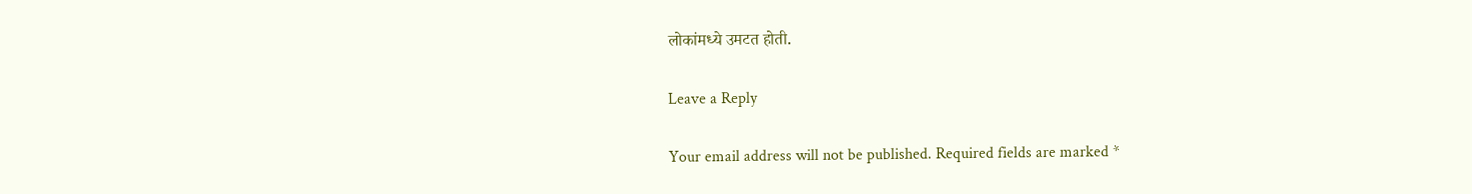लोकांमध्ये उमटत होती.

Leave a Reply

Your email address will not be published. Required fields are marked *